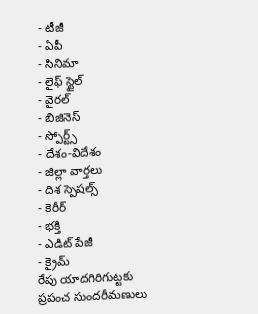- టీజీ
- ఏపీ
- సినిమా
- లైఫ్ స్టైల్
- వైరల్
- బిజినెస్
- స్పోర్ట్స్
- దేశం-విదేశం
- జిల్లా వార్తలు
- దిశ స్పెషల్స్
- కెరీర్
- భక్తి
- ఎడిట్ పేజీ
- క్రైమ్
రేపు యాదగిరిగుట్టకు ప్రపంచ సుందరీమణులు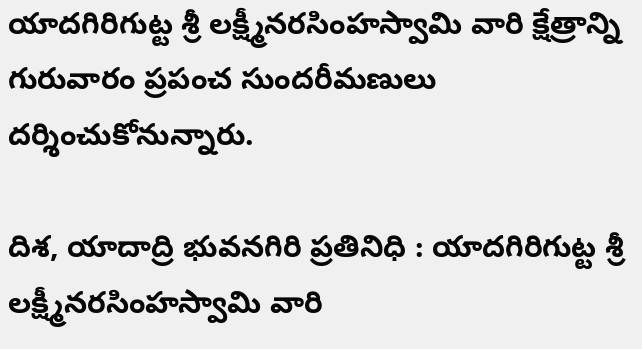యాదగిరిగుట్ట శ్రీ లక్ష్మీనరసింహస్వామి వారి క్షేత్రాన్ని గురువారం ప్రపంచ సుందరీమణులు దర్శించుకోనున్నారు.

దిశ, యాదాద్రి భువనగిరి ప్రతినిధి : యాదగిరిగుట్ట శ్రీ లక్ష్మీనరసింహస్వామి వారి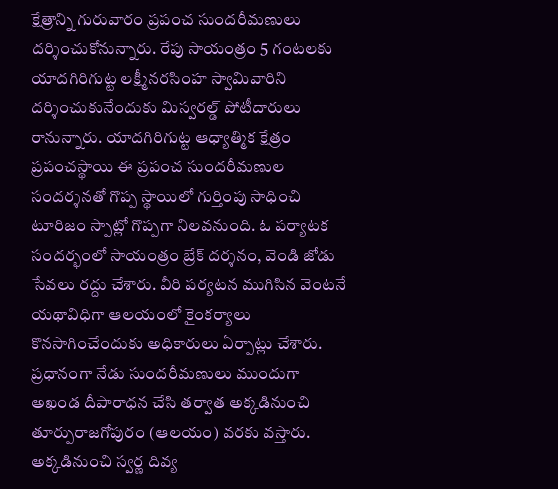క్షేత్రాన్ని గురువారం ప్రపంచ సుందరీమణులు దర్శించుకోనున్నారు. రేపు సాయంత్రం 5 గంటలకు యాదగిరిగుట్ట లక్ష్మీనరసింహ స్వామివారిని దర్శించుకునేందుకు మిస్వరల్డ్ పోటీదారులు రానున్నారు. యాదగిరిగుట్ట ఆధ్యాత్మిక క్షేత్రం ప్రపంచస్థాయి ఈ ప్రపంచ సుందరీమణుల సందర్శనతో గొప్ప స్థాయిలో గుర్తింపు సాధించి టూరిజం స్పాట్లో గొప్పగా నిలవనుంది. ఓ పర్యాటక సందర్భంలో సాయంత్రం బ్రేక్ దర్శనం, వెండి జోడు సేవలు రద్దు చేశారు. వీరి పర్యటన ముగిసిన వెంటనే యథావిధిగా ఆలయంలో కైంకర్యాలు కొనసాగించేందుకు అధికారులు ఏర్పాట్లు చేశారు. ప్రధానంగా నేడు సుందరీమణులు ముందుగా అఖండ దీపారాధన చేసి తర్వాత అక్కడినుంచి తూర్పురాజగోపురం (ఆలయం) వరకు వస్తారు.
అక్కడినుంచి స్వర్ణ దివ్య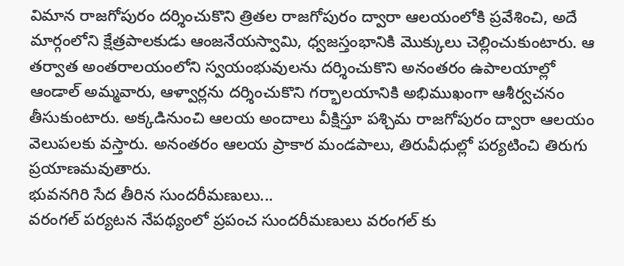విమాన రాజగోపురం దర్శించుకొని త్రితల రాజగోపురం ద్వారా ఆలయంలోకి ప్రవేశించి, అదే మార్గంలోని క్షేత్రపాలకుడు ఆంజనేయస్వామి, ధ్వజస్తంభానికి మొక్కులు చెల్లించుకుంటారు. ఆ తర్వాత అంతరాలయంలోని స్వయంభువులను దర్శించుకొని అనంతరం ఉపాలయాల్లో ఆండాల్ అమ్మవారు, ఆళ్వార్లను దర్శించుకొని గర్భాలయానికి అభిముఖంగా ఆశీర్వచనం తీసుకుంటారు. అక్కడినుంచి ఆలయ అందాలు వీక్షిస్తూ పశ్చిమ రాజగోపురం ద్వారా ఆలయం వెలుపలకు వస్తారు. అనంతరం ఆలయ ప్రాకార మండపాలు, తిరువీధుల్లో పర్యటించి తిరుగు ప్రయాణమవుతారు.
భువనగిరి సేద తీరిన సుందరీమణులు...
వరంగల్ పర్యటన నేపథ్యంలో ప్రపంచ సుందరీమణులు వరంగల్ కు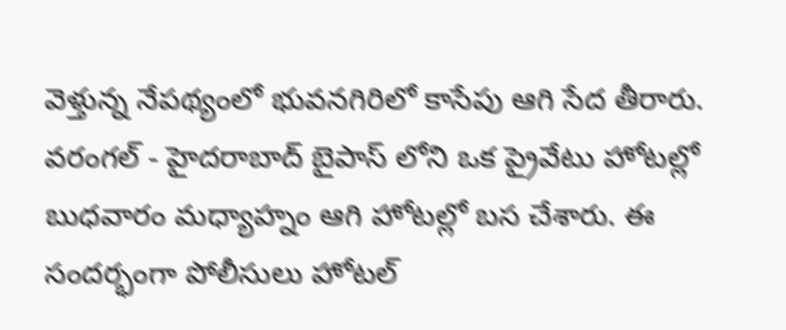వెళ్తున్న నేపథ్యంలో భువనగిరిలో కాసేపు ఆగి సేద తీరారు. వరంగల్ - హైదరాబాద్ బైపాస్ లోని ఒక ప్రైవేటు హోటల్లో బుధవారం మధ్యాహ్నం ఆగి హోటల్లో బస చేశారు. ఈ సందర్భంగా పోలీసులు హోటల్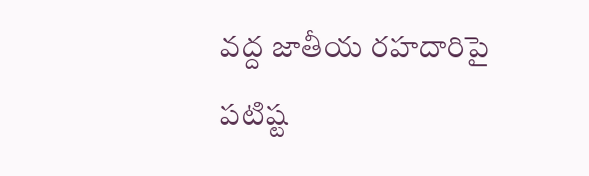వద్ద జాతీయ రహదారిపై పటిష్ట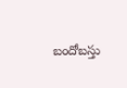బందోబస్తు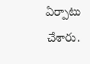ఏర్పాటు చేశారు.